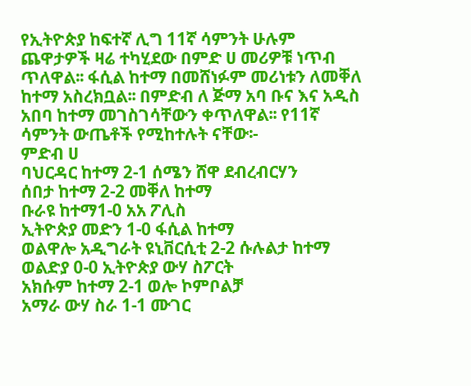የኢትዮጵያ ከፍተኛ ሊግ 11ኛ ሳምንት ሁሉም ጨዋታዎች ዛሬ ተካሂደው በምድ ሀ መሪዎቹ ነጥብ ጥለዋል፡፡ ፋሲል ከተማ በመሸነፉም መሪነቱን ለመቐለ ከተማ አስረክቧል፡፡ በምድብ ለ ጅማ አባ ቡና እና አዲስ አበባ ከተማ መገስገሳቸውን ቀጥለዋል፡፡ የ11ኛ ሳምንት ውጤቶች የሚከተሉት ናቸው፡-
ምድብ ሀ
ባህርዳር ከተማ 2-1 ሰሜን ሸዋ ደብረብርሃን
ሰበታ ከተማ 2-2 መቐለ ከተማ
ቡራዩ ከተማ1-0 አአ ፖሊስ
ኢትዮጵያ መድን 1-0 ፋሲል ከተማ
ወልዋሎ አዲግራት ዩኒቨርሲቲ 2-2 ሱሉልታ ከተማ
ወልድያ 0-0 ኢትዮጵያ ውሃ ስፖርት
አክሱም ከተማ 2-1 ወሎ ኮምቦልቻ
አማራ ውሃ ስራ 1-1 ሙገር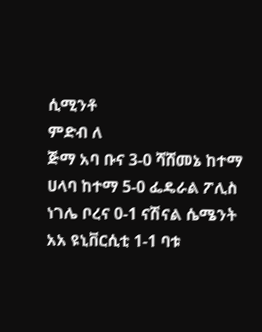ሲሚንቶ
ምድብ ለ
ጅማ አባ ቡና 3-0 ሻሸመኔ ከተማ
ሀላባ ከተማ 5-0 ፌዴራል ፖሊስ
ነገሌ ቦረና 0-1 ናሽናል ሴሜንት
አአ ዩኒቨርሲቲ 1-1 ባቱ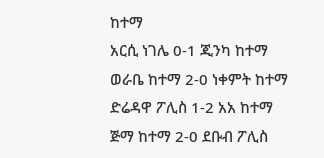ከተማ
አርሲ ነገሌ 0-1 ጂንካ ከተማ
ወራቤ ከተማ 2-0 ነቀምት ከተማ
ድሬዳዋ ፖሊስ 1-2 አአ ከተማ
ጅማ ከተማ 2-0 ደቡብ ፖሊስ